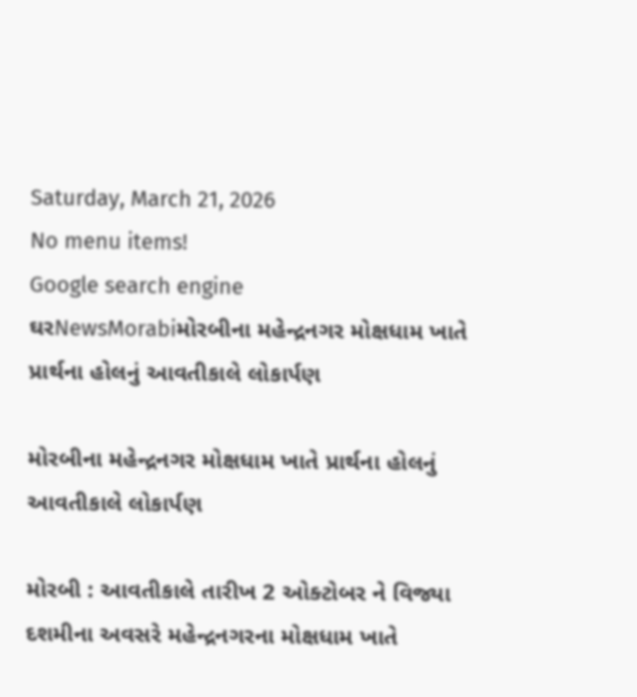Saturday, March 21, 2026
No menu items!
Google search engine
ઘરNewsMorabiમોરબીના મહેન્દ્રનગર મોક્ષધામ ખાતે પ્રાર્થના હોલનું આવતીકાલે લોકાર્પણ

મોરબીના મહેન્દ્રનગર મોક્ષધામ ખાતે પ્રાર્થના હોલનું આવતીકાલે લોકાર્પણ

મોરબી : આવતીકાલે તારીખ 2 ઓક્ટોબર ને વિજ્યા દશમીના અવસરે મહેન્દ્રનગરના મોક્ષધામ ખાતે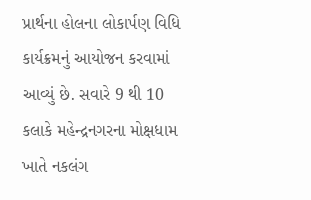પ્રાર્થના હોલના લોકાર્પણ વિધિ કાર્યક્રમનું આયોજન કરવામાં આવ્યું છે. સવારે 9 થી 10 કલાકે મહેન્દ્રનગરના મોક્ષધામ ખાતે નકલંગ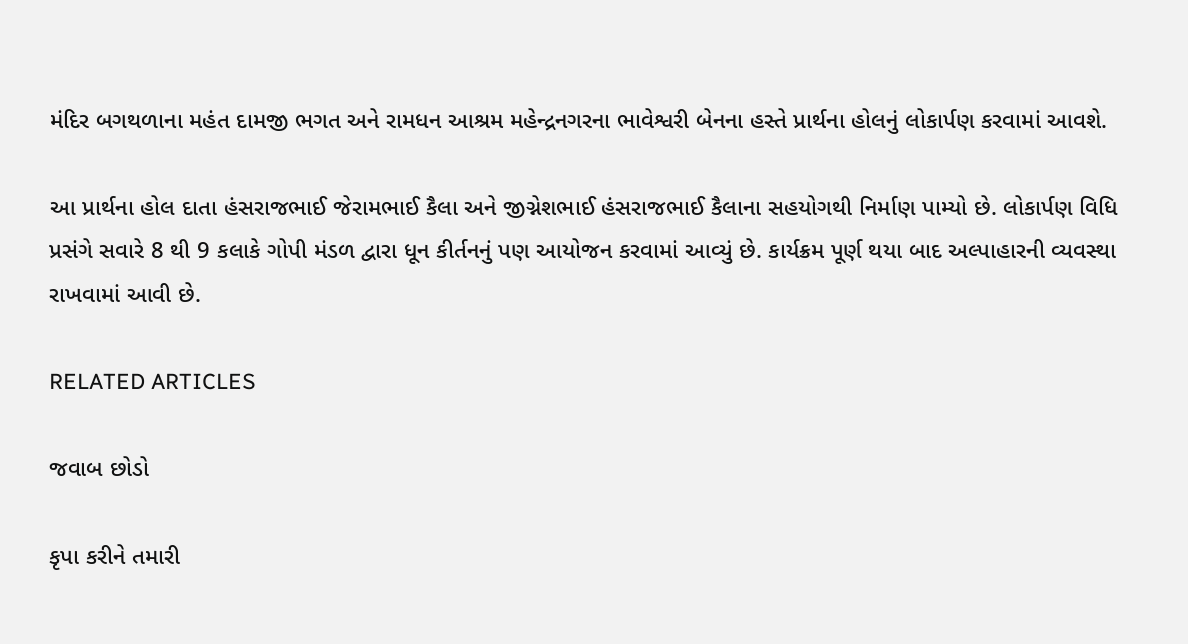મંદિર બગથળાના મહંત દામજી ભગત અને રામધન આશ્રમ મહેન્દ્રનગરના ભાવેશ્વરી બેનના હસ્તે પ્રાર્થના હોલનું લોકાર્પણ કરવામાં આવશે.

આ પ્રાર્થના હોલ દાતા હંસરાજભાઈ જેરામભાઈ કૈલા અને જીગ્નેશભાઈ હંસરાજભાઈ કૈલાના સહયોગથી નિર્માણ પામ્યો છે. લોકાર્પણ વિધિ પ્રસંગે સવારે 8 થી 9 કલાકે ગોપી મંડળ દ્વારા ધૂન કીર્તનનું પણ આયોજન કરવામાં આવ્યું છે. કાર્યક્રમ પૂર્ણ થયા બાદ અલ્પાહારની વ્યવસ્થા રાખવામાં આવી છે.

RELATED ARTICLES

જવાબ છોડો

કૃપા કરીને તમારી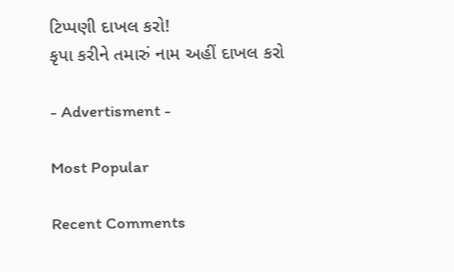ટિપ્પણી દાખલ કરો!
કૃપા કરીને તમારું નામ અહીં દાખલ કરો

- Advertisment -

Most Popular

Recent Comments